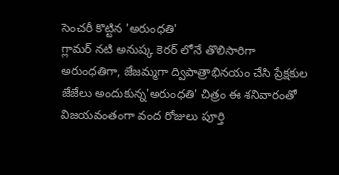సెంచరీ కొట్టిన 'అరుంధతి'
గ్లామర్ నటి అనుష్క కెరర్ లోనే తొలిసారిగా అరుంధతిగా, జేజమ్మగా ద్విపాత్రాభినయం చేసి ప్రేక్షకుల జేజేలు అందుకున్న'అరుంధతి' చిత్రం ఈ శనివారంతో విజయవంతంగా వంద రోజులు పూర్తి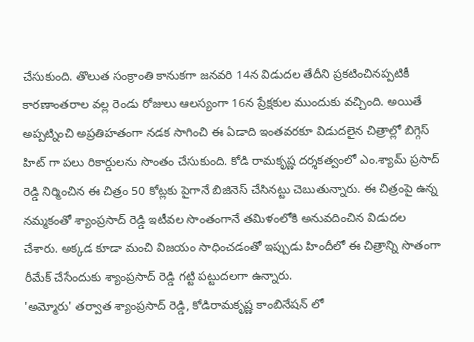చేసుకుంది. తొలుత సంక్రాంతి కానుకగా జనవరి 14న విడుదల తేదీని ప్రకటించినప్పటికీ కారణాంతరాల వల్ల రెండు రోజులు ఆలస్యంగా 16న ప్రేక్షకుల ముందుకు వచ్చింది. అయితే అప్పట్నించి అప్రతిహతంగా నడక సాగించి ఈ ఏడాది ఇంతవరకూ విడుదలైన చిత్రాల్లో బిగ్గెస్ హిట్ గా పలు రికార్డులను సొంతం చేసుకుంది. కోడి రామకృష్ణ దర్శకత్వంలో ఎం.శ్యామ్ ప్రసాద్ రెడ్డి నిర్మించిన ఈ చిత్రం 50 కోట్లకు పైగానే బిజినెస్ చేసినట్టు చెబుతున్నారు. ఈ చిత్రంపై ఉన్న నమ్మకంతో శ్యాంప్రసాద్ రెడ్డి ఇటీవల సొంతంగానే తమిళంలోకి అనువదించిన విడుదల చేశారు. అక్కడ కూడా మంచి విజయం సాధించడంతో ఇప్పుడు హిందీలో ఈ చిత్రాన్ని సొతంగా రీమేక్ చేసేందుకు శ్యాంప్రసాద్ రెడ్డి గట్టి పట్టుదలగా ఉన్నారు.
'అమ్మోరు' తర్వాత శ్యాంప్రసాద్ రెడ్డి, కోడిరామకృష్ణ కాంబినేషన్ లో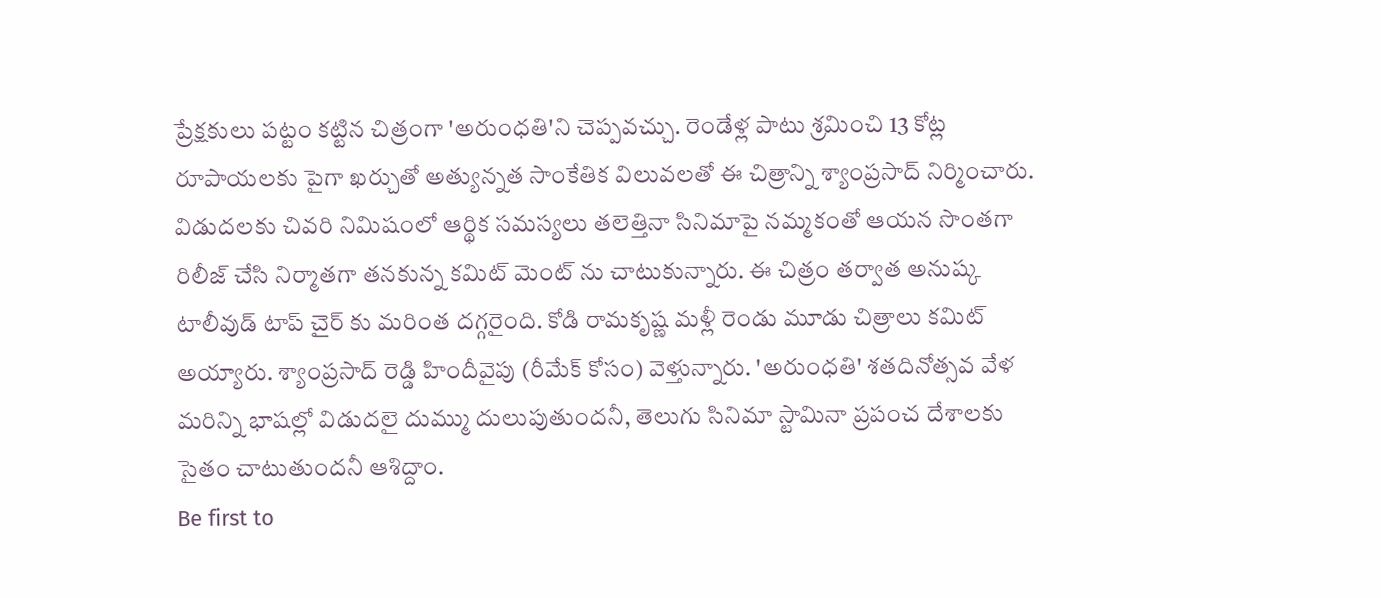ప్రేక్షకులు పట్టం కట్టిన చిత్రంగా 'అరుంధతి'ని చెప్పవచ్చు. రెండేళ్ల పాటు శ్రమించి 13 కోట్ల రూపాయలకు పైగా ఖర్చుతో అత్యున్నత సాంకేతిక విలువలతో ఈ చిత్రాన్ని శ్యాంప్రసాద్ నిర్మించారు. విడుదలకు చివరి నిమిషంలో ఆర్థిక సమస్యలు తలెత్తినా సినిమాపై నమ్మకంతో ఆయన సొంతగా రిలీజ్ చేసి నిర్మాతగా తనకున్న కమిట్ మెంట్ ను చాటుకున్నారు. ఈ చిత్రం తర్వాత అనుష్క టాలీవుడ్ టాప్ చైర్ కు మరింత దగ్గరైంది. కోడి రామకృష్ణ మళ్లీ రెండు మూడు చిత్రాలు కమిట్ అయ్యారు. శ్యాంప్రసాద్ రెడ్డి హిందీవైపు (రీమేక్ కోసం) వెళ్తున్నారు. 'అరుంధతి' శతదినోత్సవ వేళ మరిన్ని భాషల్లో విడుదలై దుమ్ము దులుపుతుందనీ, తెలుగు సినిమా స్టామినా ప్రపంచ దేశాలకు సైతం చాటుతుందనీ ఆశిద్దాం.
Be first to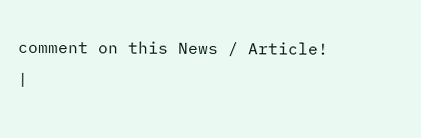comment on this News / Article!
|